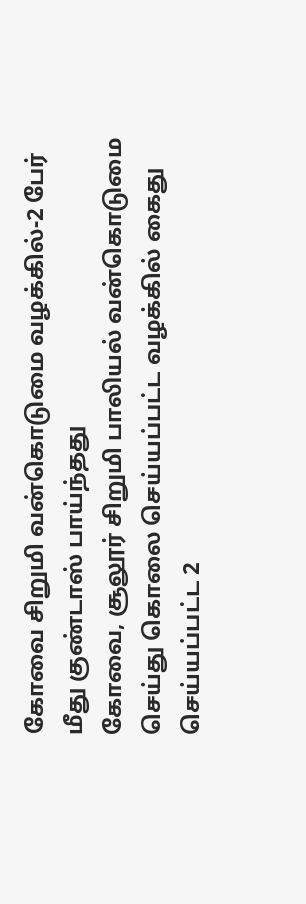கோவை சிறுமி வன்கொடுமை வழக்கில்-2 பேர் மீது குண்டாஸ் பாய்ந்தது
கோவை, சூலூர் சிறுமி பாலியல் வன்கொடுமை செய்து கொலை செய்யப்பட்ட வழக்கில் கைது செய்யப்பட்ட 2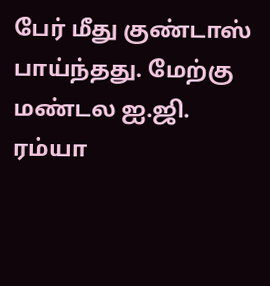பேர் மீது குண்டாஸ் பாய்ந்தது. மேற்கு மண்டல ஐ.ஜி. ரம்யா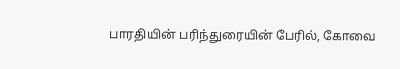பாரதியின் பரிந்துரையின் பேரில், கோவை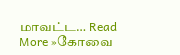மாவட்ட… Read More »கோவை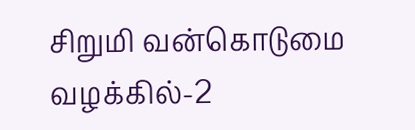சிறுமி வன்கொடுமை வழக்கில்-2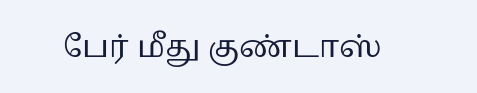பேர் மீது குண்டாஸ்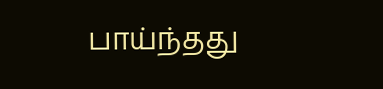பாய்ந்தது